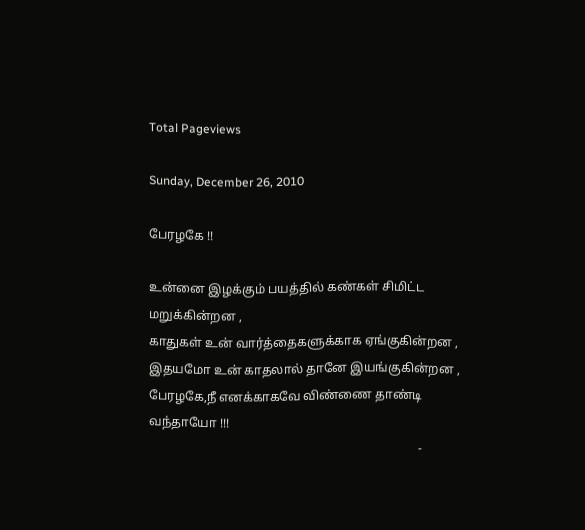Total Pageviews

Sunday, December 26, 2010

பேரழகே !!

உன்னை இழக்கும் பயத்தில் கண்கள் சிமிட்ட மறுக்கின்றன ,
காதுகள் உன் வார்த்தைகளுக்காக ஏங்குகின்றன ,
இதயமோ உன் காதலால் தானே இயங்குகின்றன ,
பேரழகே,நீ எனக்காகவே விண்ணை தாண்டி வந்தாயோ !!!
                                                                                      -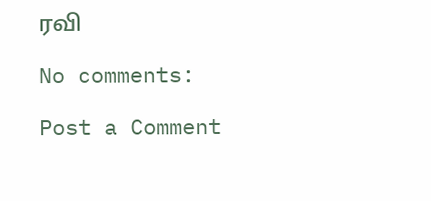ரவி

No comments:

Post a Comment